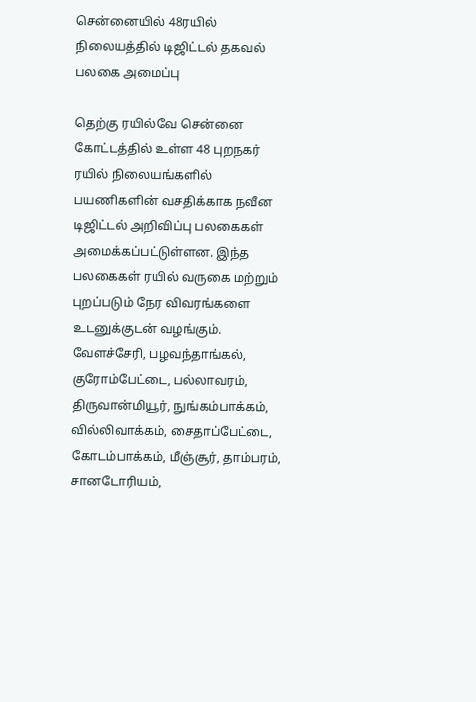சென்னையில் 48ரயில் நிலையத்தில் டிஜிட்டல் தகவல் பலகை அமைப்பு

தெற்கு ரயில்வே சென்னை கோட்டத்தில் உள்ள 48 புறநகர் ரயில் நிலையங்களில் பயணிகளின் வசதிக்காக நவீன டிஜிட்டல் அறிவிப்பு பலகைகள் அமைக்கப்பட்டுள்ளன. இந்த பலகைகள் ரயில் வருகை மற்றும் புறப்படும் நேர விவரங்களை உடனுக்குடன் வழங்கும். வேளச்சேரி, பழவந்தாங்கல், குரோம்பேட்டை, பல்லாவரம், திருவான்மியூர், நுங்கம்பாக்கம், வில்லிவாக்கம், சைதாப்பேட்டை, கோடம்பாக்கம், மீஞ்சூர், தாம்பரம், சானடோரியம்,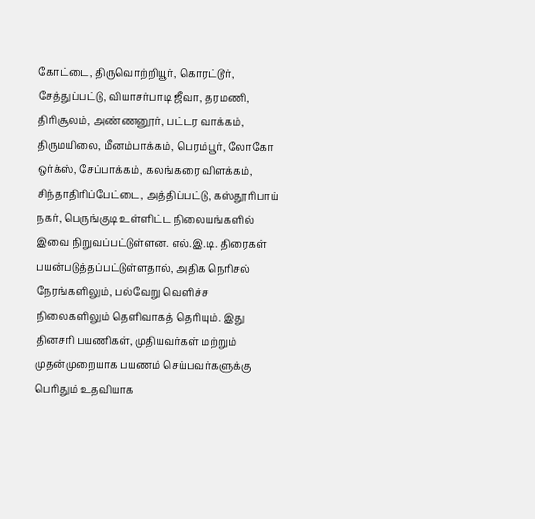கோட்டை, திருவொற்றியூர், கொரட்டூர், சேத்துப்பட்டு, வியாசர்பாடி ஜீவா, தரமணி, திரிசூலம், அண்ணனூர், பட்டர வாக்கம், திருமயிலை, மீனம்பாக்கம், பெரம்பூர், லோகோ ஒர்க்ஸ், சேப்பாக்கம், கலங்கரை விளக்கம், சிந்தாதிரிப்பேட்டை, அத்திப்பட்டு, கஸ்தூரிபாய் நகர், பெருங்குடி உள்ளிட்ட நிலையங்களில் இவை நிறுவப்பட்டுள்ளன. எல்.இ.டி. திரைகள் பயன்படுத்தப்பட்டுள்ளதால், அதிக நெரிசல் நேரங்களிலும், பல்வேறு வெளிச்ச நிலைகளிலும் தெளிவாகத் தெரியும். இது தினசரி பயணிகள், முதியவர்கள் மற்றும் முதன்முறையாக பயணம் செய்பவர்களுக்கு பெரிதும் உதவியாக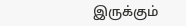இருக்கும்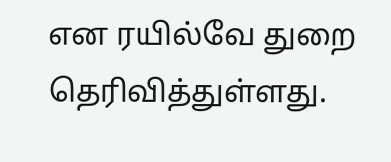என ரயில்வே துறை தெரிவித்துள்ளது.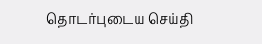தொடர்புடைய செய்தி